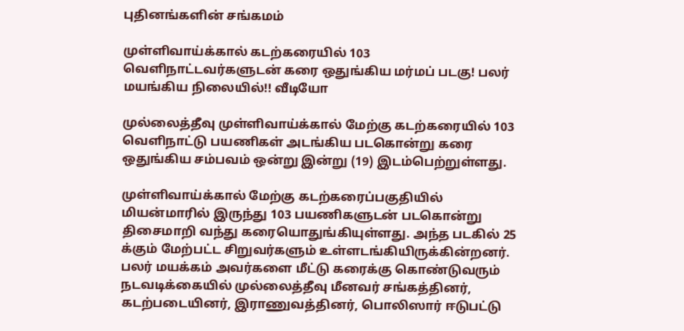புதினங்களின் சங்கமம்

முள்ளிவாய்க்கால் கடற்கரையில் 103 வெளிநாட்டவர்களுடன் கரை ஒதுங்கிய மர்மப் படகு! பலர் மயங்கிய நிலையில்!! வீடியோ

முல்லைத்தீவு முள்ளிவாய்க்கால் மேற்கு கடற்கரையில் 103 வெளிநாட்டு பயணிகள் அடங்கிய படகொன்று கரை ஒதுங்கிய சம்பவம் ஒன்று இன்று (19) இடம்பெற்றுள்ளது.

முள்ளிவாய்க்கால் மேற்கு கடற்கரைப்பகுதியில் மியன்மாரில் இருந்து 103 பயணிகளுடன் படகொன்று திசைமாறி வந்து கரையொதுங்கியுள்ளது. அந்த படகில் 25 க்கும் மேற்பட்ட சிறுவர்களும் உள்ளடங்கியிருக்கின்றனர். பலர் மயக்கம் அவர்களை மீட்டு கரைக்கு கொண்டுவரும் நடவடிக்கையில் முல்லைத்தீவு மீனவர் சங்கத்தினர், கடற்படையினர், இராணுவத்தினர், பொலிஸார் ஈடுபட்டு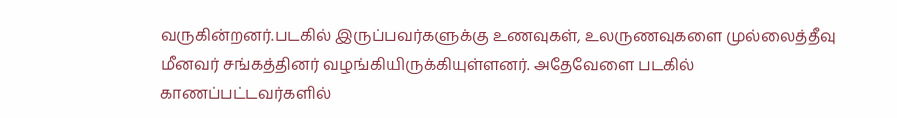வருகின்றனர்.படகில் இருப்பவர்களுக்கு உணவுகள், உலருணவுகளை முல்லைத்தீவு மீனவர் சங்கத்தினர் வழங்கியிருக்கியுள்ளனர். அதேவேளை படகில் காணப்பட்டவர்களில்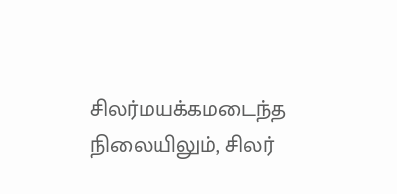சிலர்மயக்கமடைந்த நிலையிலும், சிலர்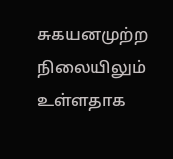சுகயனமுற்ற நிலையிலும் உள்ளதாக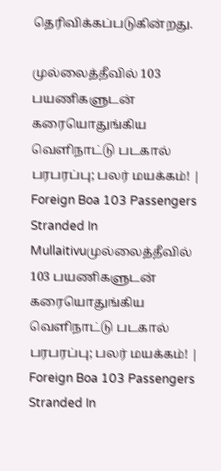தெரிவிக்கப்படுகின்றது.

முல்லைத்தீவில் 103 பயணிகளுடன் கரையொதுங்கிய வெளிநாட்டு படகால் பரபரப்பு; பலர் மயக்கம்! | Foreign Boa 103 Passengers Stranded In Mullaitivuமுல்லைத்தீவில் 103 பயணிகளுடன் கரையொதுங்கிய வெளிநாட்டு படகால் பரபரப்பு; பலர் மயக்கம்! | Foreign Boa 103 Passengers Stranded In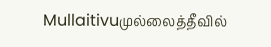Mullaitivuமுல்லைத்தீவில்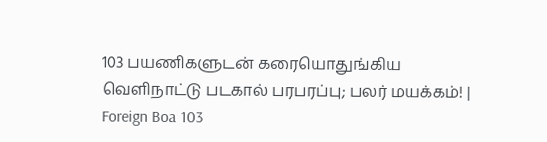103 பயணிகளுடன் கரையொதுங்கிய வெளிநாட்டு படகால் பரபரப்பு; பலர் மயக்கம்! | Foreign Boa 103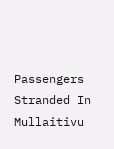Passengers Stranded In Mullaitivu